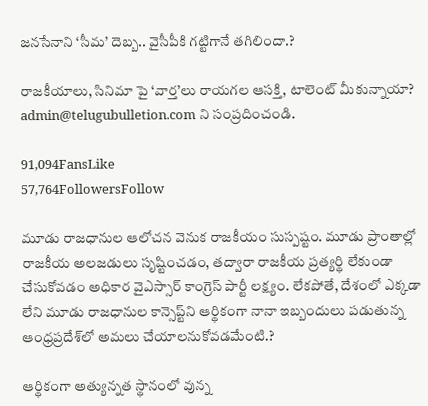జనసేనాని ‘సీమ’ దెబ్బ.. వైసీపీకి గట్టిగానే తగిలిందా.?

రాజకీయాలు, సినిమా పై ‘వార్త’లు రాయగల ఆసక్తి, టాలెంట్ మీకున్నాయా? admin@telugubulletion.com ని సంప్రదించండి.

91,094FansLike
57,764FollowersFollow

మూడు రాజధానుల ఆలోచన వెనుక రాజకీయం సుస్పష్టం. మూడు ప్రాంతాల్లో రాజకీయ అలజడులు సృష్టించడం, తద్వారా రాజకీయ ప్రత్యర్థి లేకుండా చేసుకోవడం అధికార వైఎస్సార్‌ కాంగ్రెస్‌ పార్టీ లక్ష్యం. లేకపోతే, దేశంలో ఎక్కడా లేని మూడు రాజధానుల కాన్సెప్ట్‌ని ఆర్థికంగా నానా ఇబ్బందులు పడుతున్న ఆంధ్రప్రదేశ్‌లో అమలు చేయాలనుకోవడమేంటి.?

ఆర్థికంగా అత్యున్నత స్థానంలో వున్న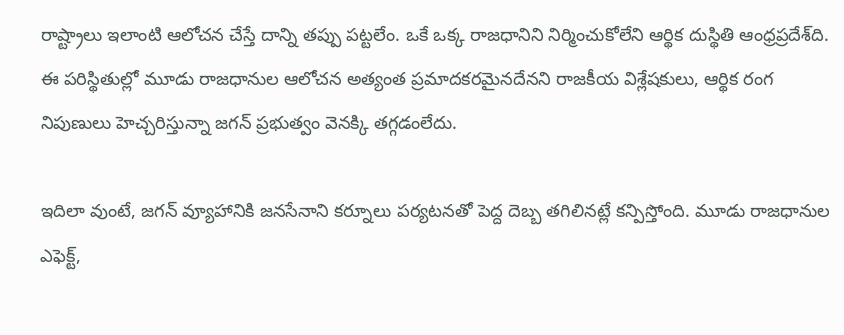రాష్ట్రాలు ఇలాంటి ఆలోచన చేస్తే దాన్ని తప్పు పట్టలేం. ఒకే ఒక్క రాజధానిని నిర్మించుకోలేని ఆర్థిక దుస్థితి ఆంధ్రప్రదేశ్‌ది. ఈ పరిస్థితుల్లో మూడు రాజధానుల ఆలోచన అత్యంత ప్రమాదకరమైనదేనని రాజకీయ విశ్లేషకులు, ఆర్థిక రంగ నిపుణులు హెచ్చరిస్తున్నా జగన్‌ ప్రభుత్వం వెనక్కి తగ్గడంలేదు.

ఇదిలా వుంటే, జగన్‌ వ్యూహానికి జనసేనాని కర్నూలు పర్యటనతో పెద్ద దెబ్బ తగిలినట్లే కన్పిస్తోంది. మూడు రాజధానుల ఎఫెక్ట్‌,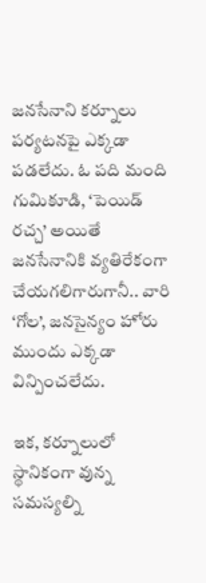జనసేనాని కర్నూలు పర్యటనపై ఎక్కడా పడలేదు. ఓ పది మంది గుమికూడి, ‘పెయిడ్‌ రచ్చ’ అయితే జనసేనానికి వ్యతిరేకంగా చేయగలిగారుగానీ.. వారి ‘గోల’, జనసైన్యం హోరు ముందు ఎక్కడా విన్పించలేదు.

ఇక, కర్నూలులో స్థానికంగా వున్న సమస్యల్ని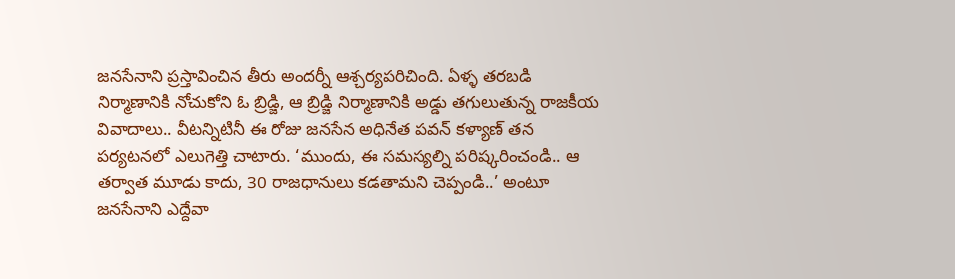జనసేనాని ప్రస్తావించిన తీరు అందర్నీ ఆశ్చర్యపరిచింది. ఏళ్ళ తరబడి నిర్మాణానికి నోచుకోని ఓ బ్రిడ్జి, ఆ బ్రిడ్జి నిర్మాణానికి అడ్డు తగులుతున్న రాజకీయ వివాదాలు.. వీటన్నిటినీ ఈ రోజు జనసేన అధినేత పవన్‌ కళ్యాణ్‌ తన పర్యటనలో ఎలుగెత్తి చాటారు. ‘ముందు, ఈ సమస్యల్ని పరిష్కరించండి.. ఆ తర్వాత మూడు కాదు, 30 రాజధానులు కడతామని చెప్పండి..’ అంటూ జనసేనాని ఎద్దేవా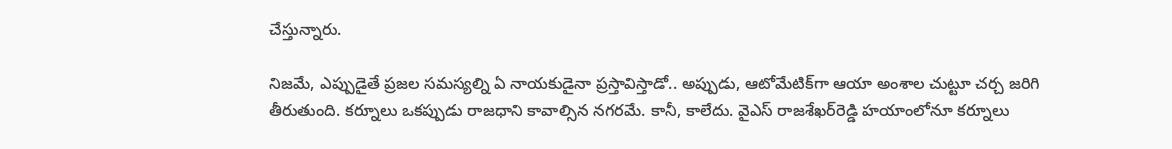చేస్తున్నారు.

నిజమే, ఎప్పుడైతే ప్రజల సమస్యల్ని ఏ నాయకుడైనా ప్రస్తావిస్తాడో.. అప్పుడు, ఆటోమేటిక్‌గా ఆయా అంశాల చుట్టూ చర్చ జరిగి తీరుతుంది. కర్నూలు ఒకప్పుడు రాజధాని కావాల్సిన నగరమే. కానీ, కాలేదు. వైఎస్‌ రాజశేఖర్‌రెడ్డి హయాంలోనూ కర్నూలు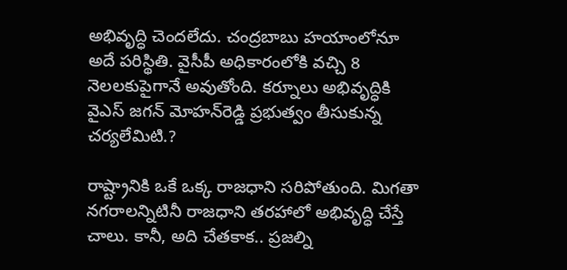అభివృద్ధి చెందలేదు. చంద్రబాబు హయాంలోనూ అదే పరిస్థితి. వైసీపీ అధికారంలోకి వచ్చి 8 నెలలకుపైగానే అవుతోంది. కర్నూలు అభివృద్ధికి వైఎస్‌ జగన్‌ మోహన్‌రెడ్డి ప్రభుత్వం తీసుకున్న చర్యలేమిటి.?

రాష్ట్రానికి ఒకే ఒక్క రాజధాని సరిపోతుంది. మిగతా నగరాలన్నిటినీ రాజధాని తరహాలో అభివృద్ధి చేస్తే చాలు. కానీ, అది చేతకాక.. ప్రజల్ని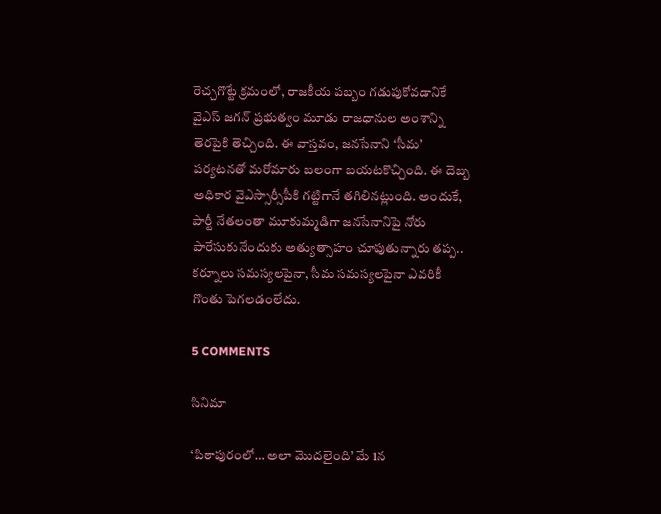రెచ్చగొట్టే క్రమంలో, రాజకీయ పబ్బం గడుపుకోవడానికే వైఎస్‌ జగన్‌ ప్రభుత్వం మూడు రాజధానుల అంశాన్ని తెరపైకి తెచ్చింది. ఈ వాస్తవం, జనసేనాని ‘సీమ’ పర్యటనతో మరోమారు బలంగా బయటకొచ్చింది. ఈ దెబ్బ అధికార వైఎస్సార్సీపీకి గట్టిగానే తగిలినట్లుంది. అందుకే, పార్టీ నేతలంతా మూకుమ్మడిగా జనసేనానిపై నోరు పారేసుకునేందుకు అత్యుత్సాహం చూపుతున్నారు తప్ప.. కర్నూలు సమస్యలపైనా, సీమ సమస్యలపైనా ఎవరికీ గొంతు పెగలడంలేదు.

5 COMMENTS

సినిమా

‘పిఠాపురంలో… అలా మొదలైంది’ మే 1న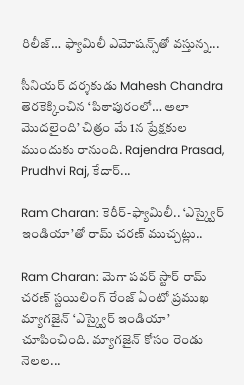రిలీజ్… ఫ్యామిలీ ఎమోషన్స్‌తో వస్తున్న...

సీనియర్ దర్శకుడు Mahesh Chandra తెరకెక్కించిన ‘పిఠాపురంలో… అలా మొదలైంది’ చిత్రం మే 1న ప్రేక్షకుల ముందుకు రానుంది. Rajendra Prasad, Prudhvi Raj, కేదార్...

Ram Charan: కెరీర్-ఫ్యామిలీ.. ‘ఎస్క్వైర్ ఇండియా’తో రామ్ చరణ్ ముచ్చట్లు..

Ram Charan: మెగా పవర్ స్టార్ రామ్ చరణ్ స్టయిలింగ్ రేంజ్ ఏంటో ప్రముఖ మ్యాగజైన్ ‘ఎస్క్వైర్ ఇండియా’ చూపించింది. మ్యాగజైన్ కోసం రెండు నెలల...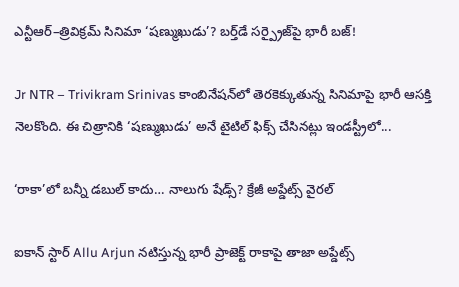ఎన్టీఆర్–త్రివిక్రమ్ సినిమా ‘షణ్ముఖుడు’? బర్త్‌డే సర్ప్రైజ్‌పై భారీ బజ్!

Jr NTR – Trivikram Srinivas కాంబినేషన్‌లో తెరకెక్కుతున్న సినిమాపై భారీ ఆసక్తి నెలకొంది. ఈ చిత్రానికి ‘షణ్ముఖుడు’ అనే టైటిల్ ఫిక్స్ చేసినట్లు ఇండస్ట్రీలో...

‘రాకా’లో బన్నీ డబుల్ కాదు… నాలుగు షేడ్స్? క్రేజీ అప్డేట్స్ వైరల్

ఐకాన్ స్టార్ Allu Arjun నటిస్తున్న భారీ ప్రాజెక్ట్ రాకాపై తాజా అప్డేట్స్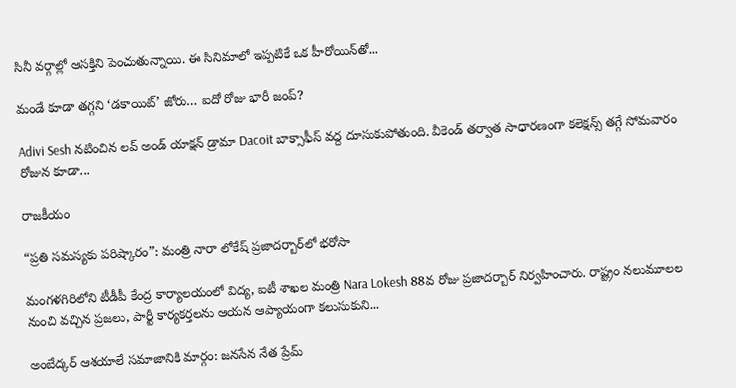సినీ వర్గాల్లో ఆసక్తిని పెంచుతున్నాయి. ఈ సినిమాలో ఇప్పటికే ఒక హీరోయిన్‌తో...

మండే కూడా తగ్గని ‘డకాయిట్’ జోరు… ఐదో రోజు భారీ జంప్?

Adivi Sesh నటించిన లవ్ అండ్ యాక్షన్ డ్రామా Dacoit బాక్సాఫీస్ వద్ద దూసుకుపోతుంది. వీకెండ్ తర్వాత సాధారణంగా కలెక్షన్స్ తగ్గే సోమవారం రోజున కూడా...

రాజకీయం

“ప్రతి సమస్యకు పరిష్కారం”: మంత్రి నారా లోకేష్ ప్రజాదర్బార్‌లో భరోసా

మంగళగిరిలోని టీడీపీ కేంద్ర కార్యాలయంలో విద్య, ఐటీ శాఖల మంత్రి Nara Lokesh 88వ రోజు ప్రజాదర్బార్ నిర్వహించారు. రాష్ట్రం నలుమూలల నుంచి వచ్చిన ప్రజలు, పార్టీ కార్యకర్తలను ఆయన ఆప్యాయంగా కలుసుకుని...

అంబేద్కర్ ఆశయాలే సమాజానికి మార్గం: జనసేన నేత ప్రేమ్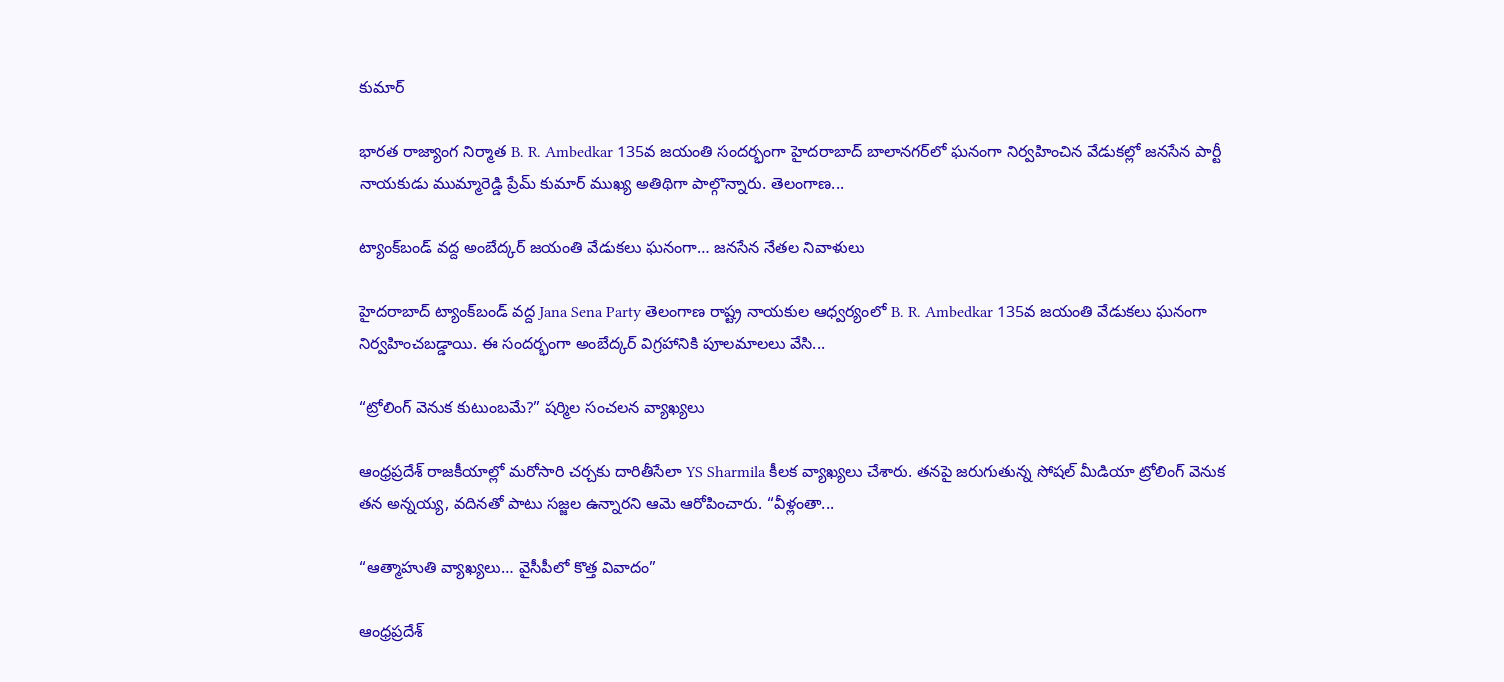కుమార్

భారత రాజ్యాంగ నిర్మాత B. R. Ambedkar 135వ జయంతి సందర్భంగా హైదరాబాద్ బాలానగర్‌లో ఘనంగా నిర్వహించిన వేడుకల్లో జనసేన పార్టీ నాయకుడు ముమ్మారెడ్డి ప్రేమ్ కుమార్ ముఖ్య అతిథిగా పాల్గొన్నారు. తెలంగాణ...

ట్యాంక్‌బండ్ వద్ద అంబేద్కర్ జయంతి వేడుకలు ఘనంగా… జనసేన నేతల నివాళులు

హైదరాబాద్ ట్యాంక్‌బండ్ వద్ద Jana Sena Party తెలంగాణ రాష్ట్ర నాయకుల ఆధ్వర్యంలో B. R. Ambedkar 135వ జయంతి వేడుకలు ఘనంగా నిర్వహించబడ్డాయి. ఈ సందర్భంగా అంబేద్కర్ విగ్రహానికి పూలమాలలు వేసి...

“ట్రోలింగ్ వెనుక కుటుంబమే?” షర్మిల సంచలన వ్యాఖ్యలు

ఆంధ్రప్రదేశ్ రాజకీయాల్లో మరోసారి చర్చకు దారితీసేలా YS Sharmila కీలక వ్యాఖ్యలు చేశారు. తనపై జరుగుతున్న సోషల్ మీడియా ట్రోలింగ్ వెనుక తన అన్నయ్య, వదినతో పాటు సజ్జల ఉన్నారని ఆమె ఆరోపించారు. “వీళ్లంతా...

“ఆత్మాహుతి వ్యాఖ్యలు… వైసీపీలో కొత్త వివాదం”

ఆంధ్రప్రదేశ్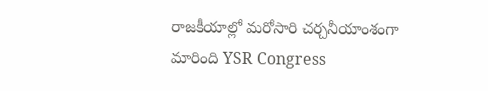రాజకీయాల్లో మరోసారి చర్చనీయాంశంగా మారింది YSR Congress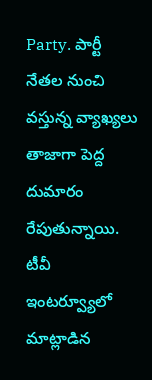Party. పార్టీ నేతల నుంచి వస్తున్న వ్యాఖ్యలు తాజాగా పెద్ద దుమారం రేపుతున్నాయి. టీవీ ఇంటర్వ్యూలో మాట్లాడిన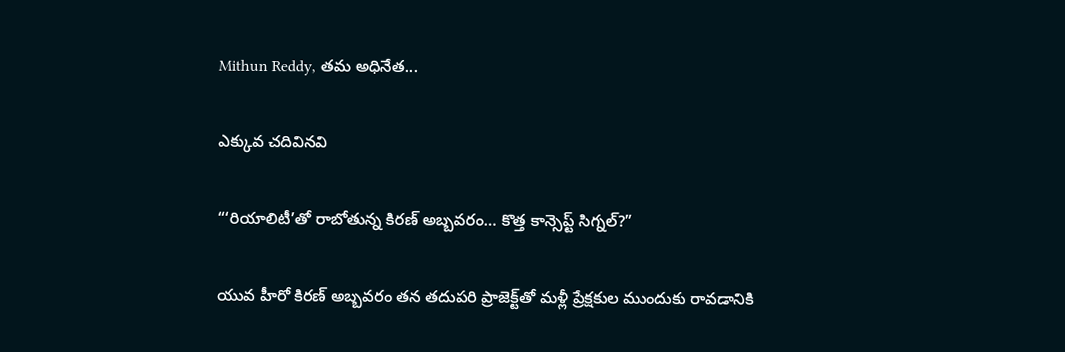Mithun Reddy, తమ అధినేత...

ఎక్కువ చదివినవి

“‘రియాలిటీ’తో రాబోతున్న కిరణ్ అబ్బవరం… కొత్త కాన్సెప్ట్ సిగ్నల్?”

యువ హీరో కిరణ్ అబ్బవరం తన తదుపరి ప్రాజెక్ట్‌తో మళ్లీ ప్రేక్షకుల ముందుకు రావడానికి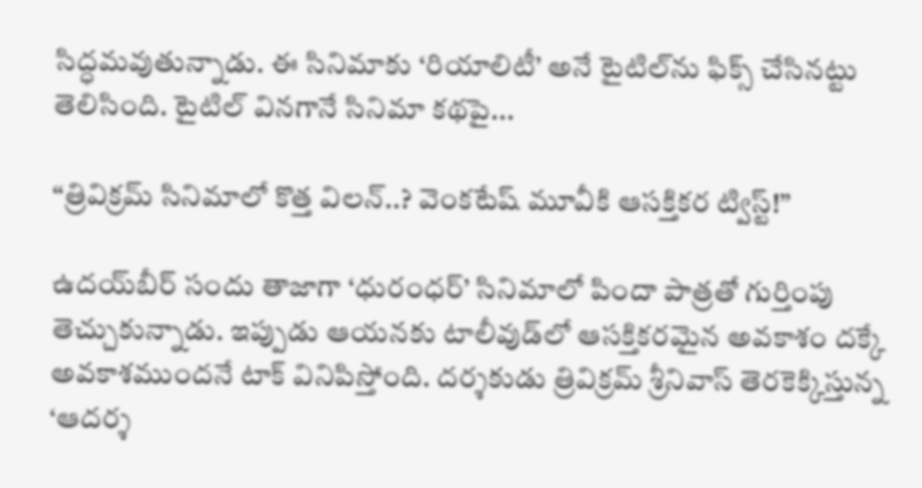సిద్ధమవుతున్నాడు. ఈ సినిమాకు ‘రియాలిటీ’ అనే టైటిల్‌ను ఫిక్స్ చేసినట్టు తెలిసింది. టైటిల్ వినగానే సినిమా కథపై...

“త్రివిక్రమ్ సినిమాలో కొత్త విలన్..? వెంకటేష్ మూవీకి ఆసక్తికర ట్విస్ట్!”

ఉదయ్‌బీర్ సందు తాజాగా ‘ధురంధర్’ సినిమాలో పిందా పాత్రతో గుర్తింపు తెచ్చుకున్నాడు. ఇప్పుడు ఆయనకు టాలీవుడ్‌లో ఆసక్తికరమైన అవకాశం దక్కే అవకాశముందనే టాక్ వినిపిస్తోంది. దర్శకుడు త్రివిక్రమ్ శ్రీనివాస్ తెరకెక్కిస్తున్న ‘ఆదర్శ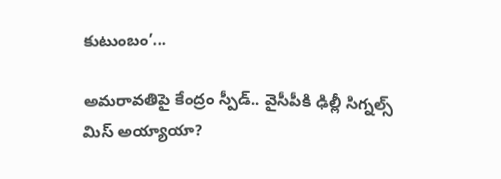కుటుంబం’...

అమరావతిపై కేంద్రం స్పీడ్.. వైసీపీకి ఢిల్లీ సిగ్నల్స్ మిస్ అయ్యాయా?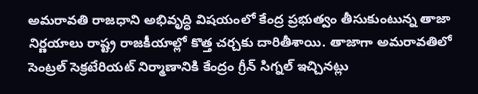అమరావతి రాజధాని అభివృద్ధి విషయంలో కేంద్ర ప్రభుత్వం తీసుకుంటున్న తాజా నిర్ణయాలు రాష్ట్ర రాజకీయాల్లో కొత్త చర్చకు దారితీశాయి. తాజాగా అమరావతిలో సెంట్రల్ సెక్రటేరియట్ నిర్మాణానికి కేంద్రం గ్రీన్ సిగ్నల్ ఇచ్చినట్లు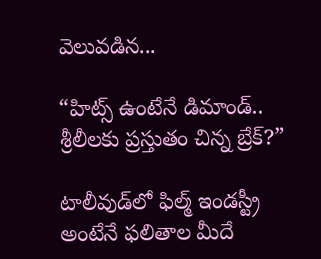వెలువడిన...

“హిట్స్ ఉంటేనే డిమాండ్.. శ్రీలీలకు ప్రస్తుతం చిన్న బ్రేక్?”

టాలీవుడ్‌లో ఫిల్మ్ ఇండస్ట్రీ అంటేనే ఫలితాల మీదే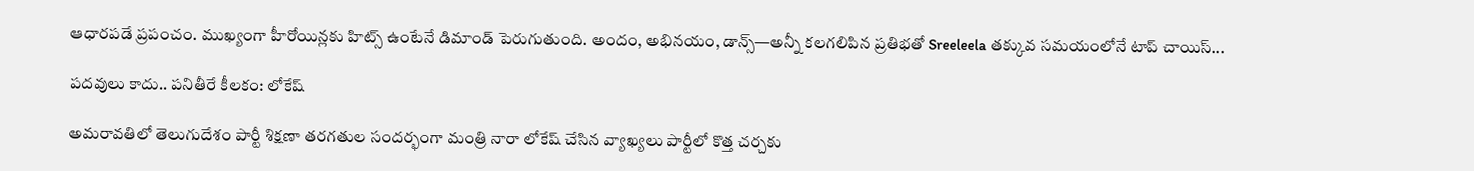ఆధారపడే ప్రపంచం. ముఖ్యంగా హీరోయిన్లకు హిట్స్ ఉంటేనే డిమాండ్ పెరుగుతుంది. అందం, అభినయం, డాన్స్—అన్నీ కలగలిపిన ప్రతిభతో Sreeleela తక్కువ సమయంలోనే టాప్ చాయిస్...

పదవులు కాదు.. పనితీరే కీలకం: లోకేష్

అమరావతిలో తెలుగుదేశం పార్టీ శిక్షణా తరగతుల సందర్భంగా మంత్రి నారా లోకేష్ చేసిన వ్యాఖ్యలు పార్టీలో కొత్త చర్చకు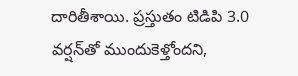దారితీశాయి. ప్రస్తుతం టిడిపి 3.0 వర్షన్‌తో ముందుకెళ్తోందని,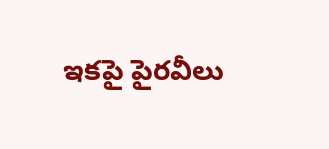ఇకపై పైరవీలు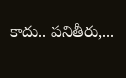కాదు.. పనితీరు,...